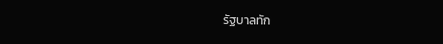รัฐบาลทัก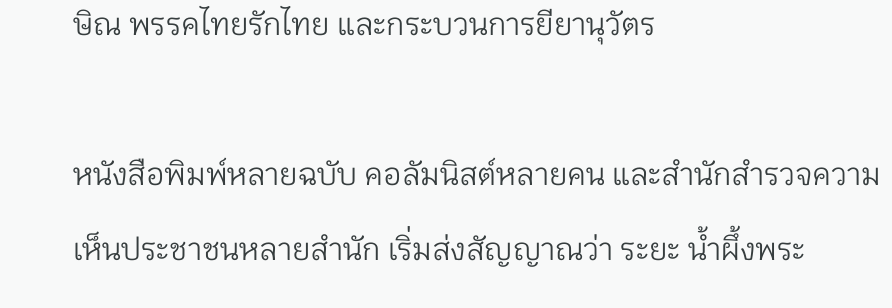ษิณ พรรคไทยรักไทย และกระบวนการยียานุวัตร

หนังสือพิมพ์หลายฉบับ คอลัมนิสต์หลายคน และสำนักสำรวจความเห็นประชาชนหลายสำนัก เริ่มส่งสัญญาณว่า ระยะ น้ำผึ้งพระ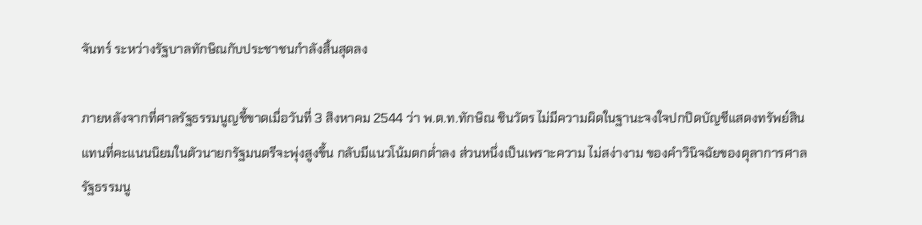จันทร์ ระหว่างรัฐบาลทักษิณกับประชาชนกำลังสิ้นสุดลง

ภายหลังจากที่ศาลรัฐธรรมนูญชี้ขาดเมื่อวันที่ 3 สิงหาคม 2544 ว่า พ.ต.ท.ทักษิณ ชินวัตร ไม่มีความผิดในฐานะจงใจปกปิดบัญชีแสดงทรัพย์สิน แทนที่คะแนนนิยมในตัวนายกรัฐมนตรีจะพุ่งสูงขึ้น กลับมีแนวโน้มตกต่ำลง ส่วนหนึ่งเป็นเพราะความ ไม่สง่างาม ของคำวินิจฉัยของตุลาการศาลรัฐธรรมนู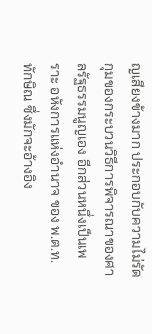ญเสียงข้างมาก ประกอบกับความไม่รัดกุมของกระบวนวิธีการพิจารณาของศาลรัฐธรรมนูญเอง อีกส่วนหนึ่งเป็นเพราะ อหังการแห่งอำนาจ ของ พ.ต.ท.ทักษิณ ซึ่งมักจะอ้างอิง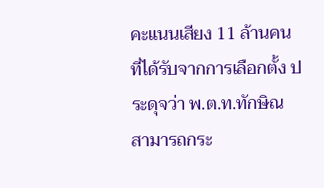คะแนนเสียง 11 ล้านคนที่ได้รับจากการเลือกตั้ง ประดุจว่า พ.ต.ท.ทักษิณ สามารถกระ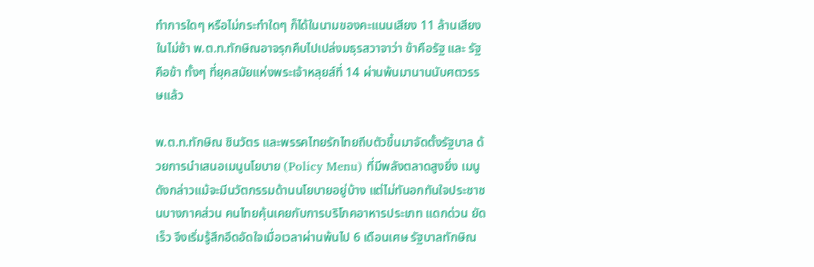ทำการใดๆ หรือไม่กระทำใดๆ ก็ได้ในนามของคะแนนเสียง 11 ล้านเสียงในไม่ช้า พ.ต.ท.ทักษิณอาจรุกคืบไปเปล่งมธุรสวาจาว่า ข้าคือรัฐ และ รัฐคือข้า ทั้งๆ ที่ยุคสมัยแห่งพระเจ้าหลุยส์ที่ 14 ผ่านพ้นมานานนับศตวรรษแล้ว

พ.ต.ท.ทักษิณ ชินวัตร และพรรคไทยรักไทยถีบตัวขึ้นมาจัดตั้งรัฐบาล ด้วยการนำเสนอเมนูนโยบาย (Policy Menu) ที่มีพลังตลาดสูงยิ่ง เมนูดังกล่าวแม้จะมีนวัตกรรมด้านนโยบายอยู่บ้าง แต่ไม่ทันอกทันใจประชาชนบางภาคส่วน คนไทยคุ้นเคยกับการบริโภคอาหารประเภท แดกด่วน ยัดเร็ว จึงเริ่มรู้สึกอึดอัดใจเมื่อเวลาผ่านพ้นไป 6 เดือนเศษ รัฐบาลทักษิณ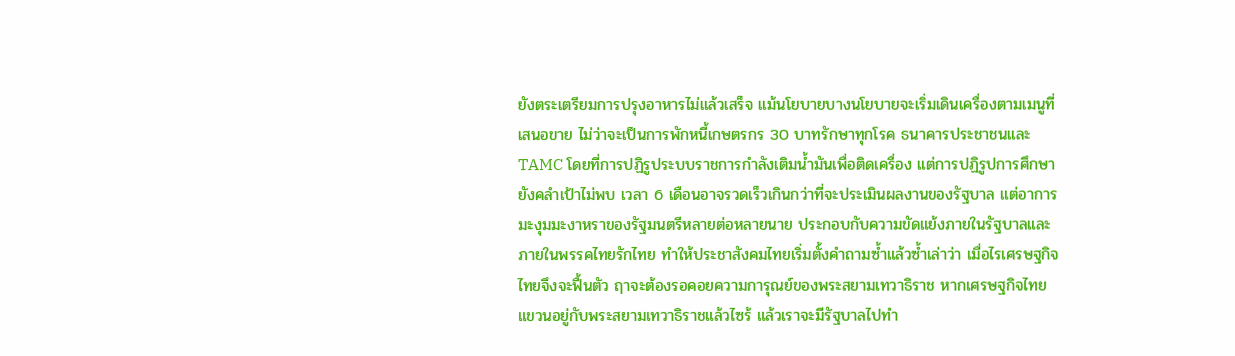ยังตระเตรียมการปรุงอาหารไม่แล้วเสร็จ แม้นโยบายบางนโยบายจะเริ่มเดินเครื่องตามเมนูที่เสนอขาย ไม่ว่าจะเป็นการพักหนี้เกษตรกร 30 บาทรักษาทุกโรค ธนาคารประชาชนและ TAMC โดยที่การปฏิรูประบบราชการกำลังเติมน้ำมันเพื่อติดเครื่อง แต่การปฏิรูปการศึกษายังคลำเป้าไม่พบ เวลา 6 เดือนอาจรวดเร็วเกินกว่าที่จะประเมินผลงานของรัฐบาล แต่อาการมะงุมมะงาหราของรัฐมนตรีหลายต่อหลายนาย ประกอบกับความขัดแย้งภายในรัฐบาลและภายในพรรคไทยรักไทย ทำให้ประชาสังคมไทยเริ่มตั้งคำถามซ้ำแล้วซ้ำเล่าว่า เมื่อไรเศรษฐกิจไทยจึงจะฟื้นตัว ฤาจะต้องรอคอยความการุณย์ของพระสยามเทวาธิราช หากเศรษฐกิจไทยแขวนอยู่กับพระสยามเทวาธิราชแล้วไซร้ แล้วเราจะมีรัฐบาลไปทำ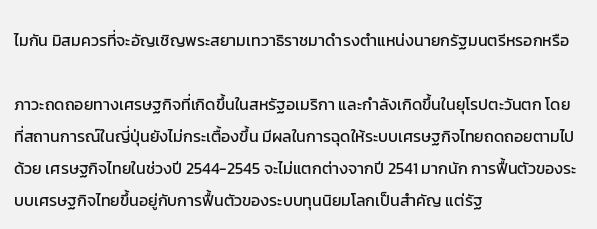ไมกัน มิสมควรที่จะอัญเชิญพระสยามเทวาธิราชมาดำรงตำแหน่งนายกรัฐมนตรีหรอกหรือ

ภาวะถดถอยทางเศรษฐกิจที่เกิดขึ้นในสหรัฐอเมริกา และกำลังเกิดขึ้นในยุโรปตะวันตก โดยที่สถานการณ์ในญี่ปุ่นยังไม่กระเตื้องขึ้น มีผลในการฉุดให้ระบบเศรษฐกิจไทยถดถอยตามไปด้วย เศรษฐกิจไทยในช่วงปี 2544-2545 จะไม่แตกต่างจากปี 2541 มากนัก การฟื้นตัวของระบบเศรษฐกิจไทยขึ้นอยู่กับการฟื้นตัวของระบบทุนนิยมโลกเป็นสำคัญ แต่รัฐ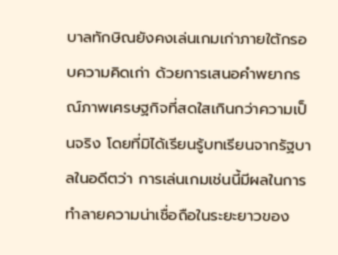บาลทักษิณยังคงเล่นเกมเก่าภายใต้กรอบความคิดเก่า ด้วยการเสนอคำพยากรณ์ภาพเศรษฐกิจที่สดใสเกินกว่าความเป็นจริง โดยที่มิได้เรียนรู้บทเรียนจากรัฐบาลในอดีตว่า การเล่นเกมเช่นนี้มีผลในการทำลายความน่าเชื่อถือในระยะยาวของ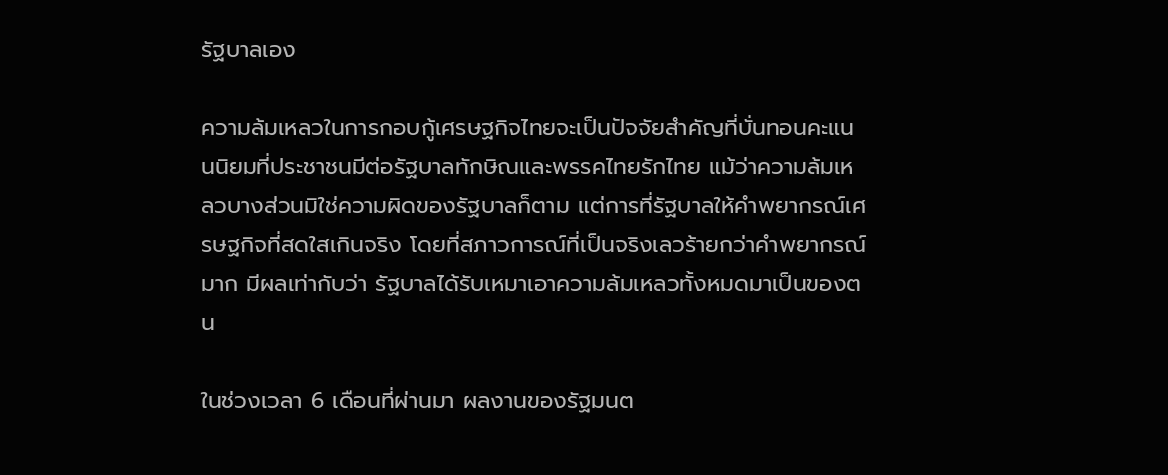รัฐบาลเอง

ความล้มเหลวในการกอบกู้เศรษฐกิจไทยจะเป็นปัจจัยสำคัญที่บั่นทอนคะแนนนิยมที่ประชาชนมีต่อรัฐบาลทักษิณและพรรคไทยรักไทย แม้ว่าความล้มเหลวบางส่วนมิใช่ความผิดของรัฐบาลก็ตาม แต่การที่รัฐบาลให้คำพยากรณ์เศรษฐกิจที่สดใสเกินจริง โดยที่สภาวการณ์ที่เป็นจริงเลวร้ายกว่าคำพยากรณ์มาก มีผลเท่ากับว่า รัฐบาลได้รับเหมาเอาความล้มเหลวทั้งหมดมาเป็นของตน

ในช่วงเวลา 6 เดือนที่ผ่านมา ผลงานของรัฐมนต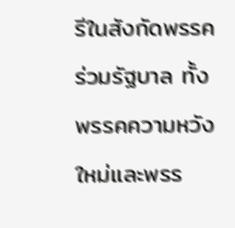รีในสังกัดพรรคร่วมรัฐบาล ทั้งพรรคความหวังใหม่และพรร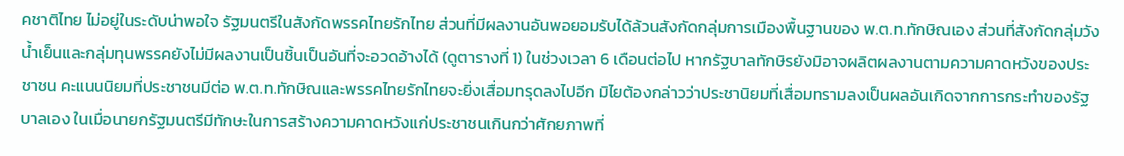คชาติไทย ไม่อยู่ในระดับน่าพอใจ รัฐมนตรีในสังกัดพรรคไทยรักไทย ส่วนที่มีผลงานอันพอยอมรับได้ล้วนสังกัดกลุ่มการเมืองพื้นฐานของ พ.ต.ท.ทักษิณเอง ส่วนที่สังกัดกลุ่มวังน้ำเย็นและกลุ่มทุนพรรคยังไม่มีผลงานเป็นชิ้นเป็นอันที่จะอวดอ้างได้ (ดูตารางที่ 1) ในช่วงเวลา 6 เดือนต่อไป หากรัฐบาลทักษิรยังมิอาจผลิตผลงานตามความคาดหวังของประชาชน คะแนนนิยมที่ประชาชนมีต่อ พ.ต.ท.ทักษิณและพรรคไทยรักไทยจะยิ่งเสื่อมทรุดลงไปอีก มิไยต้องกล่าวว่าประชานิยมที่เสื่อมทรามลงเป็นผลอันเกิดจากการกระทำของรัฐบาลเอง ในเมื่อนายกรัฐมนตรีมีทักษะในการสร้างความคาดหวังแก่ประชาชนเกินกว่าศักยภาพที่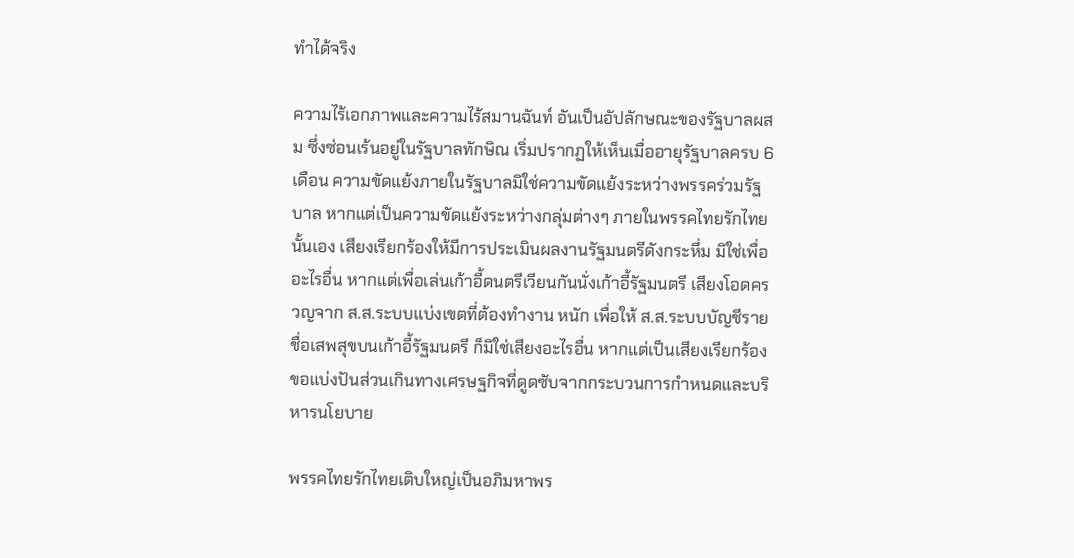ทำได้จริง

ความไร้เอกภาพและความไร้สมานฉันท์ อันเป็นอัปลักษณะของรัฐบาลผสม ซึ่งซ่อนเร้นอยู่ในรัฐบาลทักษิณ เริ่มปรากฏให้เห็นเมื่ออายุรัฐบาลครบ 6 เดือน ความขัดแย้งภายในรัฐบาลมิใช่ความขัดแย้งระหว่างพรรคร่วมรัฐบาล หากแต่เป็นความขัดแย้งระหว่างกลุ่มต่างๆ ภายในพรรคไทยรักไทยนั้นเอง เสียงเรียกร้องให้มีการประเมินผลงานรัฐมนตรีดังกระหึ่ม มิใช่เพื่ออะไรอื่น หากแต่เพื่อเล่นเก้าอี้ดนตรีเวียนกันนั่งเก้าอี้รัฐมนตรี เสียงโอดครวญจาก ส.ส.ระบบแบ่งเขตที่ต้องทำงาน หนัก เพื่อให้ ส.ส.ระบบบัญชีรายชื่อเสพสุขบนเก้าอี้รัฐมนตรี ก็มิใช่เสียงอะไรอื่น หากแต่เป็นเสียงเรียกร้องขอแบ่งปันส่วนเกินทางเศรษฐกิจที่ดูดซับจากกระบวนการกำหนดและบริหารนโยบาย

พรรคไทยรักไทยเติบใหญ่เป็นอภิมหาพร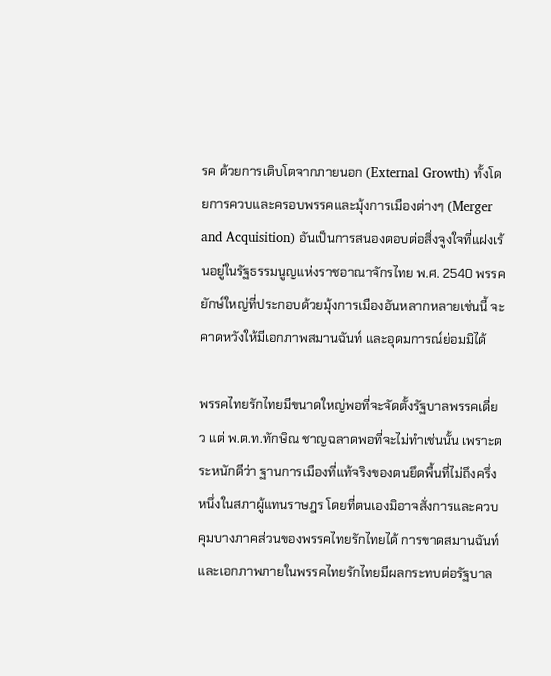รค ด้วยการเติบโตจากภายนอก (External Growth) ทั้งโดยการควบและครอบพรรคและมุ้งการเมืองต่างๆ (Merger and Acquisition) อันเป็นการสนองตอบต่อสิ่งจูงใจที่แฝงเร้นอยู่ในรัฐธรรมนูญแห่งราชอาณาจักรไทย พ.ศ. 2540 พรรคยักษ์ใหญ่ที่ประกอบด้วยมุ้งการเมืองอันหลากหลายเช่นนี้ จะคาดหวังให้มีเอกภาพสมานฉันท์ และอุดมการณ์ย่อมมิได้

พรรคไทยรักไทยมีขนาดใหญ่พอที่จะจัดตั้งรัฐบาลพรรคเดี่ยว แต่ พ.ต.ท.ทักษิณ ชาญฉลาดพอที่จะไม่ทำเช่นนั้น เพราะตระหนักดีว่า ฐานการเมืองที่แท้จริงของตนยึดพื้นที่ไม่ถึงครึ่งหนึ่งในสภาผู้แทนราษฎร โดยที่ตนเองมิอาจสั่งการและควบคุมบางภาคส่วนของพรรคไทยรักไทยได้ การขาดสมานฉันท์และเอกภาพภายในพรรคไทยรักไทยมีผลกระทบต่อรัฐบาล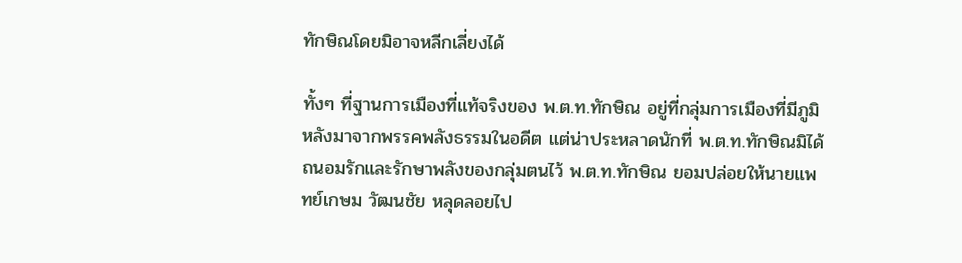ทักษิณโดยมิอาจหลีกเลี่ยงได้

ทั้งๆ ที่ฐานการเมืองที่แท้จริงของ พ.ต.ท.ทักษิณ อยู่ที่กลุ่มการเมืองที่มีภูมิหลังมาจากพรรคพลังธรรมในอดีต แต่น่าประหลาดนักที่ พ.ต.ท.ทักษิณมิได้ถนอมรักและรักษาพลังของกลุ่มตนไว้ พ.ต.ท.ทักษิณ ยอมปล่อยให้นายแพทย์เกษม วัฒนชัย หลุดลอยไป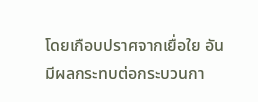โดยเกือบปราศจากเยื่อใย อันมีผลกระทบต่อกระบวนกา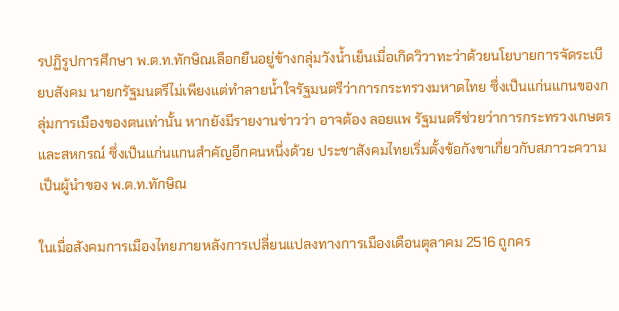รปฏิรูปการศึกษา พ.ต.ท.ทักษิณเลือกยืนอยู่ข้างกลุ่มวังน้ำเย็นเมื่อเกิดวิวาทะว่าด้วยนโยบายการจัดระเบียบสังคม นายกรัฐมนตรีไม่เพียงแต่ทำลายน้ำใจรัฐมนตรีว่าการกระทรวงมหาดไทย ซึ่งเป็นแก่นแกนของกลุ่มการเมืองของตนเท่านั้น หากยังมีรายงานข่าวว่า อาจต้อง ลอยแพ รัฐมนตรีช่วยว่าการกระทรวงเกษตรและสหกรณ์ ซึ่งเป็นแก่นแกนสำคัญอีกคนหนึ่งด้วย ประชาสังคมไทยเริ่มตั้งข้อกังขาเกี่ยวกับสภาวะความเป็นผู้นำของ พ.ต.ท.ทักษิณ

ในเมื่อสังคมการเมืองไทยภายหลังการเปลี่ยนแปลงทางการเมืองเดือนตุลาคม 2516 ถูกคร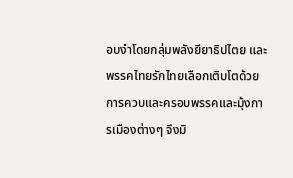อบงำโดยกลุ่มพลังยียาธิปไตย และพรรคไทยรักไทยเลือกเติบโตด้วยการควบและครอบพรรคและมุ้งการเมืองต่างๆ จึงมิ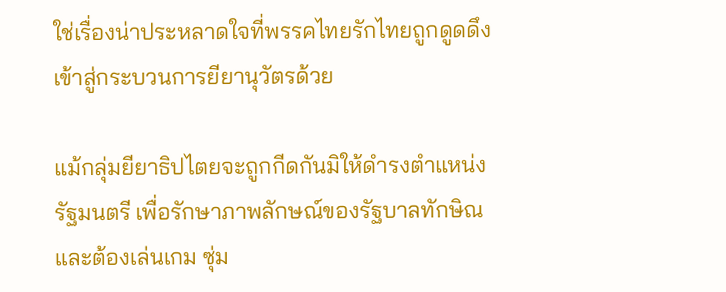ใช่เรื่องน่าประหลาดใจที่พรรคไทยรักไทยถูกดูดดึงเข้าสู่กระบวนการยียานุวัตรด้วย

แม้กลุ่มยียาธิปไตยจะถูกกีดกันมิให้ดำรงตำแหน่งรัฐมนตรี เพื่อรักษาภาพลักษณ์ของรัฐบาลทักษิณ และต้องเล่นเกม ซุ่ม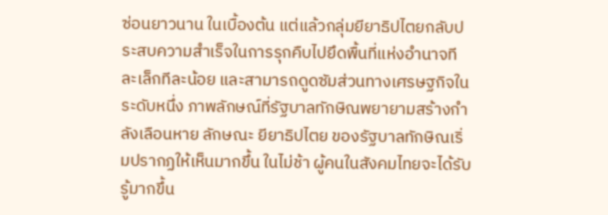ซ่อนยาวนาน ในเบื้องต้น แต่แล้วกลุ่มยียาธิปไตยกลับประสบความสำเร็จในการรุกคืบไปยึดพื้นที่แห่งอำนาจทีละเล็กทีละน้อย และสามารถดูดซัมส่วนทางเศรษฐกิจในระดับหนึ่ง ภาพลักษณ์ที่รัฐบาลทักษิณพยายามสร้างกำลังเลือนหาย ลักษณะ ยียาธิปไตย ของรัฐบาลทักษิณเริ่มปรากฏให้เห็นมากขึ้น ในไม่ช้า ผู้คนในสังคมไทยจะได้รับรู้มากขึ้น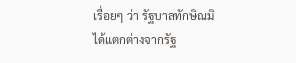เรื่อยๆ ว่า รัฐบาลทักษิณมิได้แตกต่างจากรัฐ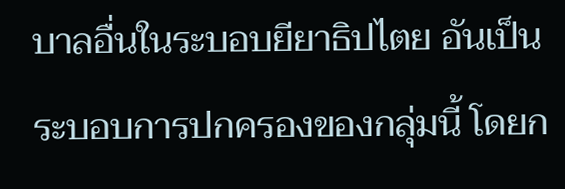บาลอื่นในระบอบยียาธิปไตย อันเป็นระบอบการปกครองของกลุ่มนี้ โดยก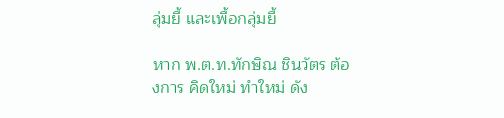ลุ่มยี้ และเพื้อกลุ่มยี้

หาก พ.ต.ท.ทักษิณ ชินวัตร ต้องการ คิดใหม่ ทำใหม่ ดัง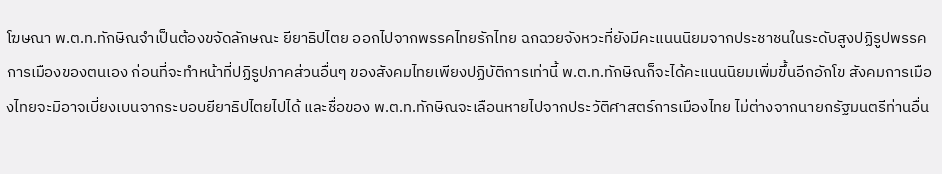โฆษณา พ.ต.ท.ทักษิณจำเป็นต้องขจัดลักษณะ ยียาธิปไตย ออกไปจากพรรคไทยรักไทย ฉกฉวยจังหวะที่ยังมีคะแนนนิยมจากประชาชนในระดับสูงปฏิรูปพรรคการเมืองของตนเอง ก่อนที่จะทำหน้าที่ปฏิรูปภาคส่วนอื่นๆ ของสังคมไทยเพียงปฏิบัติการเท่านี้ พ.ต.ท.ทักษิณก็จะได้คะแนนนิยมเพิ่มขึ้นอีกอักโข สังคมการเมืองไทยจะมิอาจเบี่ยงเบนจากระบอบยียาธิปไตยไปได้ และชื่อของ พ.ต.ท.ทักษิณจะเลือนหายไปจากประวัติศาสตร์การเมืองไทย ไม่ต่างจากนายกรัฐมนตรีท่านอื่น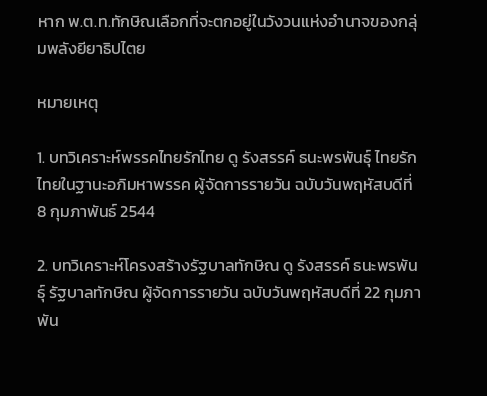หาก พ.ต.ท.ทักษิณเลือกที่จะตกอยู่ในวังวนแห่งอำนาจของกลุ่มพลังยียาธิปไตย

หมายเหตุ

1. บทวิเคราะห์พรรคไทยรักไทย ดู รังสรรค์ ธนะพรพันธุ์ ไทยรักไทยในฐานะอภิมหาพรรค ผู้จัดการรายวัน ฉบับวันพฤหัสบดีที่ 8 กุมภาพันธ์ 2544

2. บทวิเคราะห์โครงสร้างรัฐบาลทักษิณ ดู รังสรรค์ ธนะพรพันธุ์ รัฐบาลทักษิณ ผู้จัดการรายวัน ฉบับวันพฤหัสบดีที่ 22 กุมภาพัน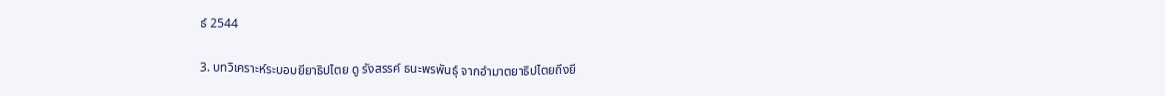ธ์ 2544

3. บทวิเคราะห์ระบอบยียาธิปไตย ดู รังสรรค์ ธนะพรพันธุ์ จากอำมาตยาธิปไตยถึงยี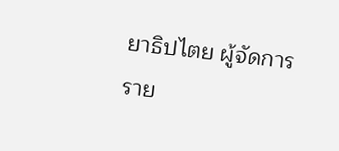ยาธิปไตย ผู้จัดการราย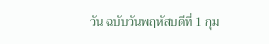วัน ฉบับวันพฤหัสบดีที่ 1 กุม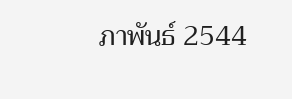ภาพันธ์ 2544